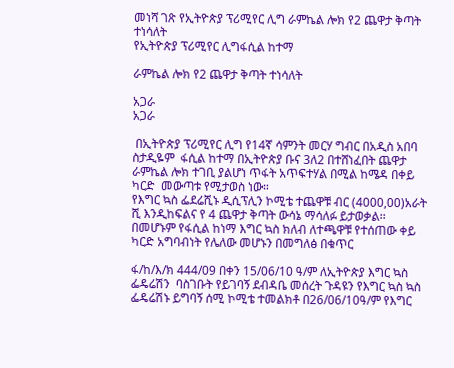መነሻ ገጽ የኢትዮጵያ ፕሪሚየር ሊግ ራምኬል ሎክ የ2 ጨዋታ ቅጣት ተነሳለት
የኢትዮጵያ ፕሪሚየር ሊግፋሲል ከተማ

ራምኬል ሎክ የ2 ጨዋታ ቅጣት ተነሳለት

አጋራ
አጋራ

 በኢትዮጵያ ፕሪሚየር ሊግ የ14ኛ ሳምንት መርሃ ግብር በአዲስ አበባ ስታዲዬም  ፋሲል ከተማ በኢትዮጵያ ቡና 3ለ2 በተሸነፈበት ጨዋታ ራምኬል ሎክ ተገቢ ያልሆነ ጥፋት አጥፍተሃል በሚል ከሜዳ በቀይ ካርድ  መውጣቱ የሚታወስ ነው።
የእግር ኳስ ፌደሬሺኑ ዲሲፕሊን ኮሚቴ ተጨዋቹ ብር (4000,00)አራት ሺ እንዲከፍልና የ 4 ጨዋታ ቅጣት ውሳኔ ማሳለፉ ይታወቃል፡፡
በመሆኑም የፋሲል ከነማ እግር ኳስ ክለብ ለተጫዋቹ የተሰጠው ቀይ ካርድ አግባብነት የሌለው መሆኑን በመግለፅ በቁጥር

ፋ/ከ/እ/ክ 444/09 በቀን 15/06/10 ዓ/ም ለኢትዮጵያ እግር ኳስ ፌዴሬሽን  ባስገቡት የይገባኝ ደብዳቤ መሰረት ጉዳዩን የእግር ኳስ ኳስ ፌዴሬሽኑ ይግባኝ ሰሚ ኮሚቴ ተመልክቶ በ26/06/10ዓ/ም የእግር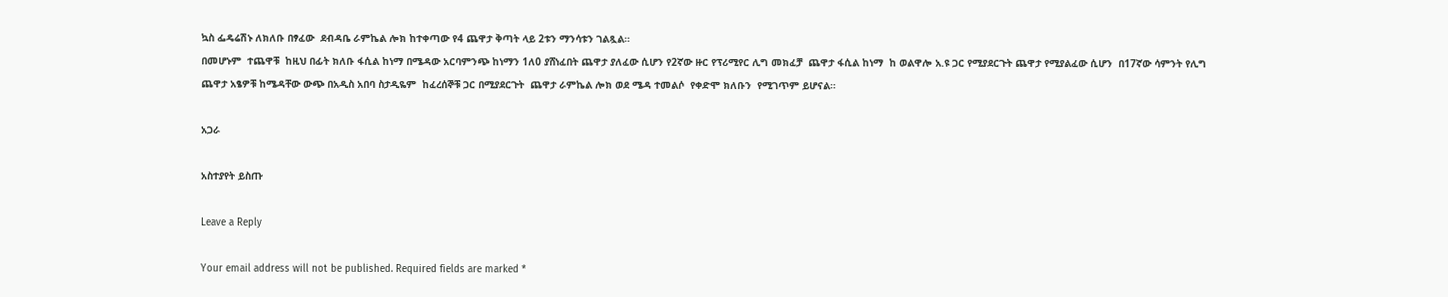ኳስ ፌዴሬሽኑ ለክለቡ በፃፈው  ደብዳቤ ራምኬል ሎክ ከተቀጣው የ4 ጨዋታ ቅጣት ላይ 2ቱን ማንሳቱን ገልጿል።
በመሆኑም  ተጨዋቹ  ከዚህ በፊት ክለቡ ፋሲል ከነማ በሜዳው አርባምንጭ ከነማን 1ለ0 ያሸነፈበት ጨዋታ ያለፈው ሲሆን የ2ኛው ዙር የፕሪሚየር ሊግ መክፈቻ  ጨዋታ ፋሲል ከነማ  ከ ወልዋሎ አ.ዩ ጋር የሚያደርጉት ጨዋታ የሚያልፈው ሲሆን  በ17ኛው ሳምንት የሊግ ጨዋታ አፄዎቹ ከሜዳቸው ውጭ በአዲስ አበባ ስታዲዬም  ከፈረሰኞቹ ጋር በሚያደርጉት  ጨዋታ ራምኬል ሎክ ወደ ሜዳ ተመልሶ  የቀድሞ ክለቡን  የሚገጥም ይሆናል።

አጋራ

አስተያየት ይስጡ

Leave a Reply

Your email address will not be published. Required fields are marked *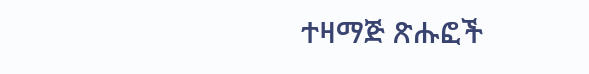ተዛማጅ ጽሑፎች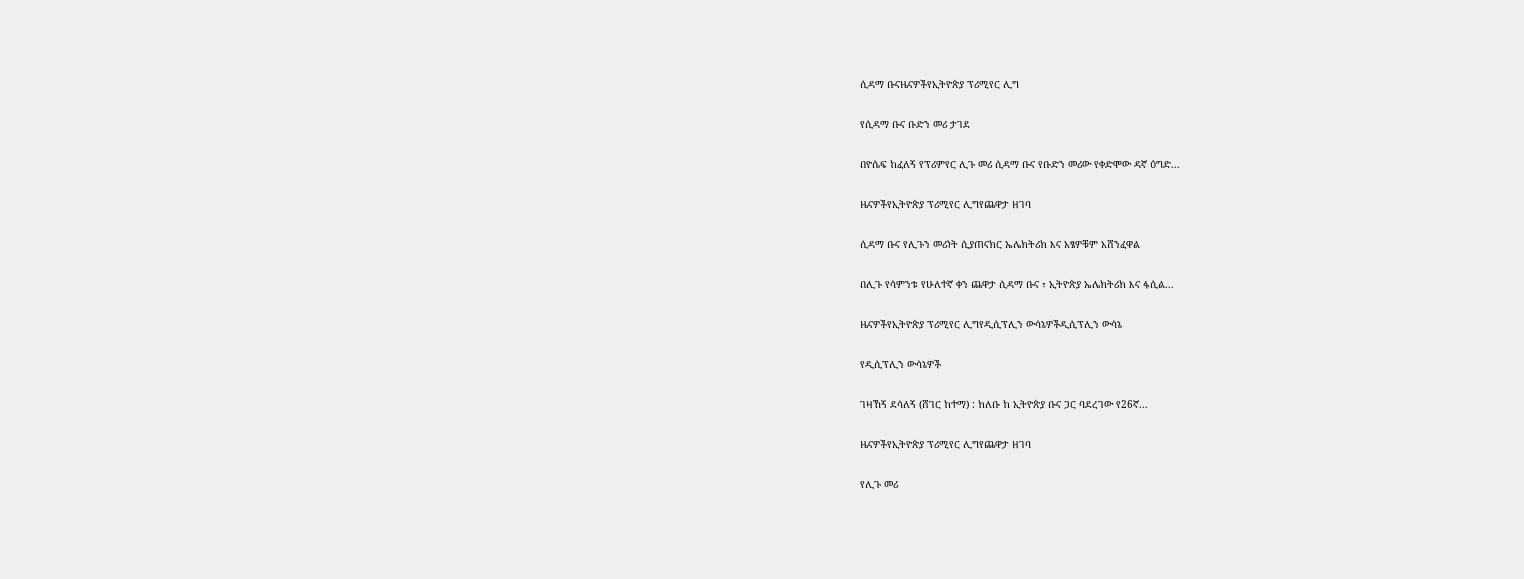ሲዳማ ቡናዜናዎችየኢትዮጵያ ፕሪሚየር ሊግ

የሲዳማ ቡና ቡድን መሪ ታገደ

በዮሴፍ ከፈለኝ የፕሪምየር ሊጉ መሪ ሲዳማ ቡና የቡድን መሪው የቀድሞው ዳኛ ዕግድ...

ዜናዎችየኢትዮጵያ ፕሪሚየር ሊግየጨዋታ ዘገባ

ሲዳማ ቡና የሊጉን መሪነት ሲያጠናክር ኤሌክትሪክ እና አፄዎቹም አሸንፈዋል

በሊጉ የሳምንቱ የሁለተኛ ቀን ጨዋታ ሲዳማ ቡና ፣ ኢትዮጵያ ኤሌክትሪክ እና ፋሲል...

ዜናዎችየኢትዮጵያ ፕሪሚየር ሊግየዲሲፕሊን ውሳኔዎችዲሲፕሊን ውሳኔ

የዲሲፕሊን ውሳኔዎች

ገዛኸኝ ደሳለኝ (ሸገር ከተማ) : ክለቡ ከ ኢትዮጵያ ቡና ጋር ባደረገው የ26ኛ...

ዜናዎችየኢትዮጵያ ፕሪሚየር ሊግየጨዋታ ዘገባ

የሊጉ መሪ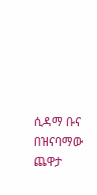ሲዳማ ቡና በዝናባማው ጨዋታ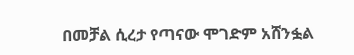በመቻል ሲረታ የጣናው ሞገድም አሸንፏል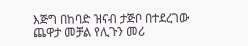እጅግ በከባድ ዝናብ ታጅቦ በተደረገው ጨዋታ መቻል የሊጉን መሪ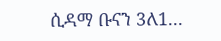ሲዳማ ቡናን 3ለ1...